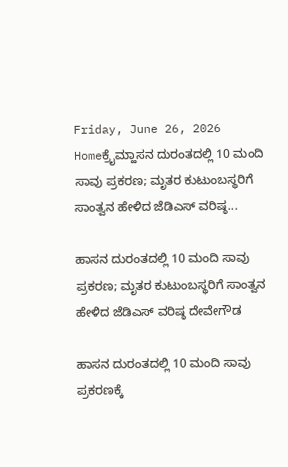Friday, June 26, 2026
Homeಕ್ರೈಮ್ಹಾಸನ ದುರಂತದಲ್ಲಿ 10 ಮಂದಿ ಸಾವು ಪ್ರಕರಣ; ಮೃತರ ಕುಟುಂಬಸ್ಥರಿಗೆ ಸಾಂತ್ವನ ಹೇಳಿದ ಜೆಡಿಎಸ್ ವರಿಷ್ಠ...

ಹಾಸನ ದುರಂತದಲ್ಲಿ 10 ಮಂದಿ ಸಾವು ಪ್ರಕರಣ; ಮೃತರ ಕುಟುಂಬಸ್ಥರಿಗೆ ಸಾಂತ್ವನ ಹೇಳಿದ ಜೆಡಿಎಸ್ ವರಿಷ್ಠ ದೇವೇಗೌಡ

ಹಾಸನ ದುರಂತದಲ್ಲಿ 10 ಮಂದಿ ಸಾವು ಪ್ರಕರಣಕ್ಕೆ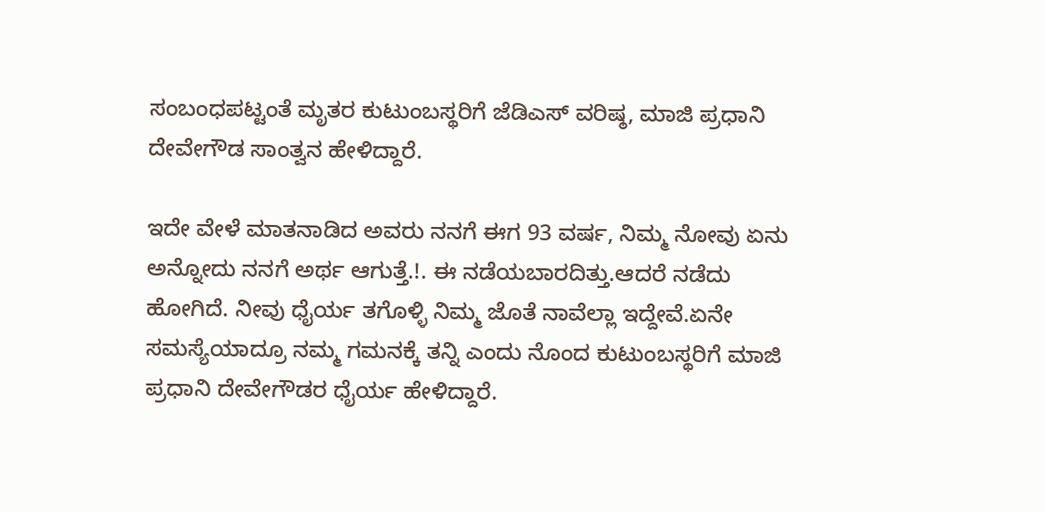ಸಂಬಂಧಪಟ್ಟಂತೆ ಮೃತರ ಕುಟುಂಬಸ್ಥರಿಗೆ ಜೆಡಿಎಸ್ ವರಿಷ್ಠ, ಮಾಜಿ ಪ್ರಧಾನಿ ದೇವೇಗೌಡ ಸಾಂತ್ವನ ಹೇಳಿದ್ದಾರೆ.

ಇದೇ ವೇಳೆ ಮಾತನಾಡಿದ ಅವರು ನನಗೆ ಈಗ 93 ವರ್ಷ, ನಿಮ್ಮ ನೋವು ಏನು ಅನ್ನೋದು ನನಗೆ ಅರ್ಥ ಆಗುತ್ತೆ.!. ಈ ನಡೆಯಬಾರದಿತ್ತು.ಆದರೆ ನಡೆದು ಹೋಗಿದೆ. ನೀವು ಧೈರ್ಯ ತಗೊಳ್ಳಿ ನಿಮ್ಮ ಜೊತೆ ನಾವೆಲ್ಲಾ ಇದ್ದೇವೆ.ಏನೇ ಸಮಸ್ಯೆಯಾದ್ರೂ ನಮ್ಮ ಗಮನಕ್ಕೆ ತನ್ನಿ ಎಂದು ನೊಂದ ಕುಟುಂಬಸ್ಥರಿಗೆ ಮಾಜಿ ಪ್ರಧಾನಿ ದೇವೇಗೌಡರ ಧೈರ್ಯ ಹೇಳಿದ್ದಾರೆ.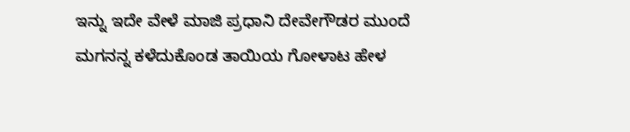ಇನ್ನು ಇದೇ ವೇಳೆ ಮಾಜಿ ಪ್ರಧಾನಿ ದೇವೇಗೌಡರ ಮುಂದೆ ಮಗನನ್ನ ಕಳೆದುಕೊಂಡ ತಾಯಿಯ ಗೋಳಾಟ ಹೇಳ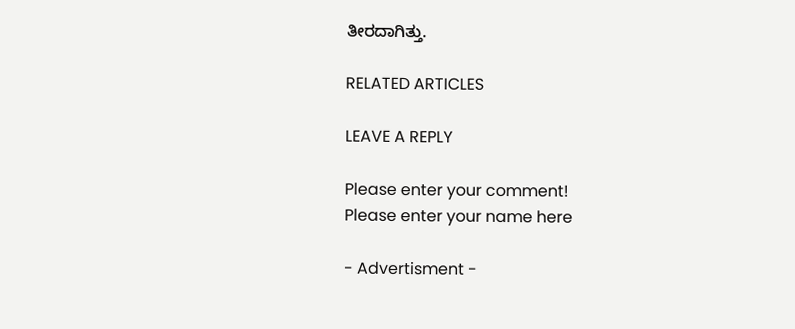ತೀರದಾಗಿತ್ತು.

RELATED ARTICLES

LEAVE A REPLY

Please enter your comment!
Please enter your name here

- Advertisment -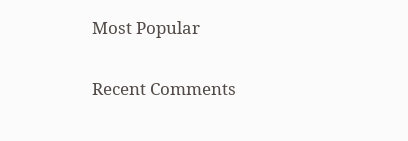Most Popular

Recent Comments